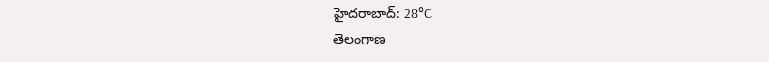హైదరాబాద్: 28°C
తెలంగాణ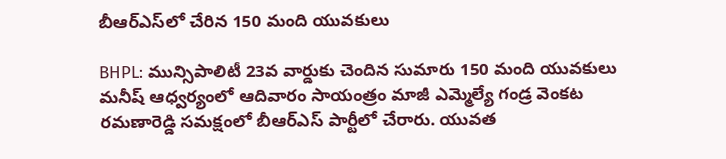బీఆర్ఎస్‌లో చేరిన 150 మంది యువకులు

BHPL: మున్సిపాలిటీ 23వ వార్డుకు చెందిన సుమారు 150 మంది యువకులు మనీష్ ఆధ్వర్యంలో ఆదివారం సాయంత్రం మాజీ ఎమ్మెల్యే గండ్ర వెంకట రమణారెడ్డి సమక్షంలో బీఆర్ఎస్ పార్టీలో చేరారు. యువత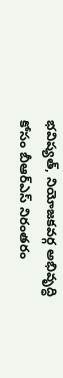భవిష్యత్, నియోజకవర్గ అభివృద్ధి కోసం బీఆర్ఎస్ నిరంతరం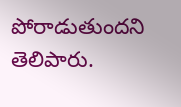పోరాడుతుందని తెలిపారు.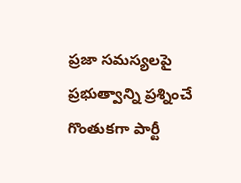ప్రజా సమస్యలపై ప్రభుత్వాన్ని ప్రశ్నించే గొంతుకగా పార్టీ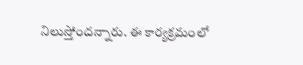నిలుస్తోందన్నారు. ఈ కార్యక్రమంలో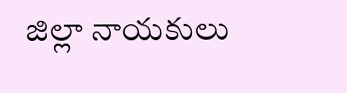జిల్లా నాయకులు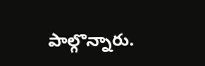పాల్గొన్నారు.